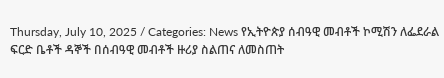Thursday, July 10, 2025 / Categories: News የኢትዮጵያ ሰብዓዊ መብቶች ኮሚሽን ለፌደራል ፍርድ ቤቶች ዳኞች በሰብዓዊ መብቶች ዙሪያ ስልጠና ለመስጠት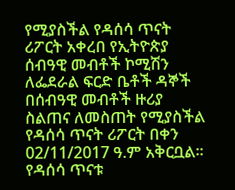የሚያስችል የዳሰሳ ጥናት ሪፖርት አቀረበ የኢትዮጵያ ሰብዓዊ መብቶች ኮሚሽን ለፌደራል ፍርድ ቤቶች ዳኞች በሰብዓዊ መብቶች ዙሪያ ስልጠና ለመስጠት የሚያስችል የዳሰሳ ጥናት ሪፖርት በቀን 02/11/2017 ዓ.ም አቅርቧል፡፡ የዳሰሳ ጥናቱ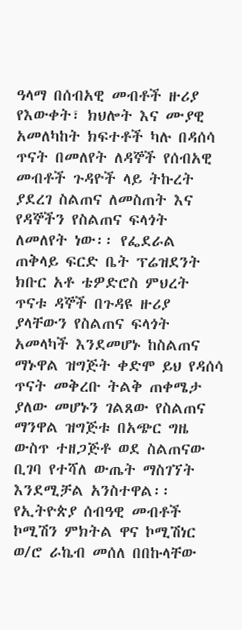ዓላማ በሰብአዊ መብቶች ዙሪያ የእውቀት፣ ክህሎት እና ሙያዊ አመለካከት ክፍተቶች ካሉ በዳሰሳ ጥናት በመለየት ለዳኞች የሰብአዊ መብቶች ጉዳዮች ላይ ትኩረት ያደረገ ስልጠና ለመስጠት እና የዳኞችን የስልጠና ፍላጎት ለመለየት ነው፡፡ የፌደራል ጠቅላይ ፍርድ ቤት ፕሬዝደንት ክቡር አቶ ቴዎድሮስ ምህረት ጥናቱ ዳኞች በጉዳዩ ዙሪያ ያላቸውን የስልጠና ፍላጎት አመላካች እንደመሆኑ ከስልጠና ማኑዋል ዝግጅት ቀድሞ ይህ የዳሰሳ ጥናት መቅረቡ ትልቅ ጠቀሜታ ያለው መሆኑን ገልጸው የስልጠና ማንዋል ዝግጅቱ በአጭር ግዜ ውስጥ ተዘጋጅቶ ወደ ስልጠናው ቢገባ የተሻለ ውጤት ማስገኘት እንደሚቻል አንስተዋል፡፡ የኢትዮጵያ ሰብዓዊ መብቶች ኮሚሽን ምክትል ዋና ኮሚሽነር ወ/ሮ ራኬብ መሰለ በበኩላቸው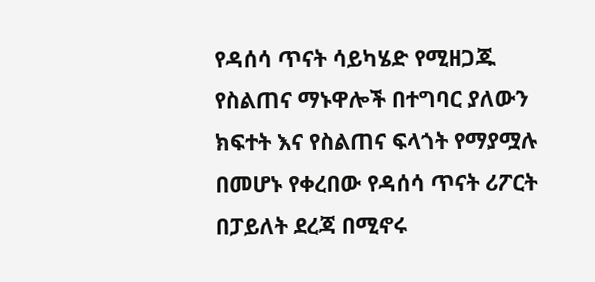የዳሰሳ ጥናት ሳይካሄድ የሚዘጋጁ የስልጠና ማኑዋሎች በተግባር ያለውን ክፍተት እና የስልጠና ፍላጎት የማያሟሉ በመሆኑ የቀረበው የዳሰሳ ጥናት ሪፖርት በፓይለት ደረጃ በሚኖሩ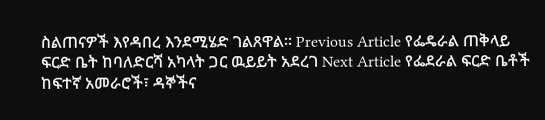ስልጠናዎች እየዳበረ እንደሚሄድ ገልጸዋል፡፡ Previous Article የፌዴራል ጠቅላይ ፍርድ ቤት ከባለድርሻ አካላት ጋር ዉይይት አደረገ Next Article የፌደራል ፍርድ ቤቶች ከፍተኛ አመራሮች፣ ዳኞችና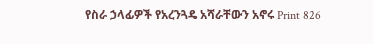የስራ ኃላፊዎች የአረንጓዴ አሻራቸውን አኖሩ Print 826